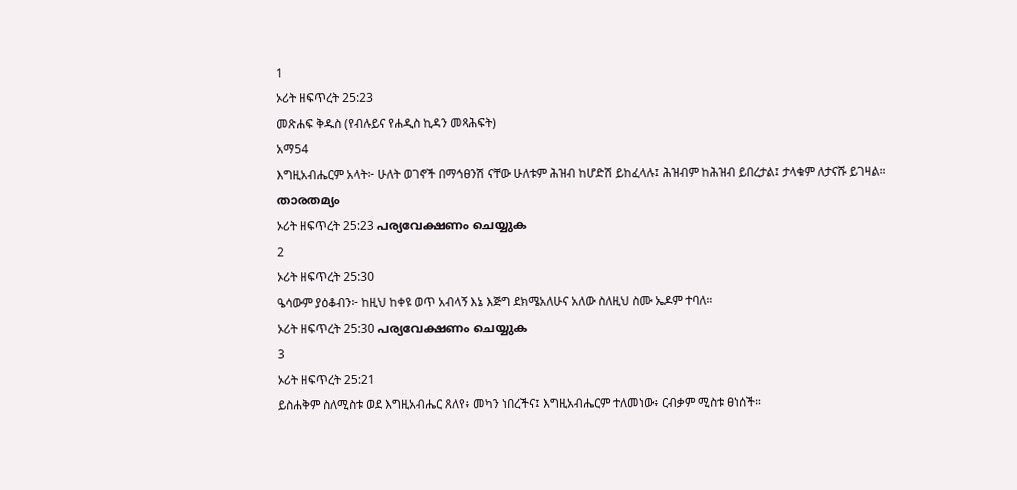1
ኦሪት ዘፍጥረት 25:23
መጽሐፍ ቅዱስ (የብሉይና የሐዲስ ኪዳን መጻሕፍት)
አማ54
እግዚአብሔርም አላት፦ ሁለት ወገኖች በማኅፀንሽ ናቸው ሁለቱም ሕዝብ ከሆድሽ ይከፈላሉ፤ ሕዝብም ከሕዝብ ይበረታል፤ ታላቁም ለታናሹ ይገዛል።
താരതമ്യം
ኦሪት ዘፍጥረት 25:23 പര്യവേക്ഷണം ചെയ്യുക
2
ኦሪት ዘፍጥረት 25:30
ዔሳውም ያዕቆብን፦ ከዚህ ከቀዩ ወጥ አብላኝ እኔ እጅግ ደክሜአለሁና አለው ስለዚህ ስሙ ኤዶም ተባለ።
ኦሪት ዘፍጥረት 25:30 പര്യവേക്ഷണം ചെയ്യുക
3
ኦሪት ዘፍጥረት 25:21
ይስሐቅም ስለሚስቱ ወደ እግዚአብሔር ጸለየ፥ መካን ነበረችና፤ እግዚአብሔርም ተለመነው፥ ርብቃም ሚስቱ ፀነሰች።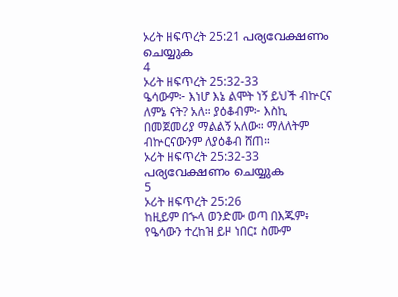ኦሪት ዘፍጥረት 25:21 പര്യവേക്ഷണം ചെയ്യുക
4
ኦሪት ዘፍጥረት 25:32-33
ዔሳውም፦ እነሆ እኔ ልሞት ነኝ ይህች ብኵርና ለምኔ ናት? አለ። ያዕቆብም፦ እስኪ በመጀመሪያ ማልልኝ አለው። ማለለትም ብኵርናውንም ለያዕቆብ ሸጠ።
ኦሪት ዘፍጥረት 25:32-33 പര്യവേക്ഷണം ചെയ്യുക
5
ኦሪት ዘፍጥረት 25:26
ከዚይም በኍላ ወንድሙ ወጣ በእጁም፥ የዔሳውን ተረከዝ ይዞ ነበር፤ ስሙም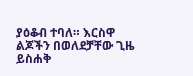ያዕቆብ ተባለ። እርስዋ ልጆችን በወለደቻቸው ጊዜ ይስሐቅ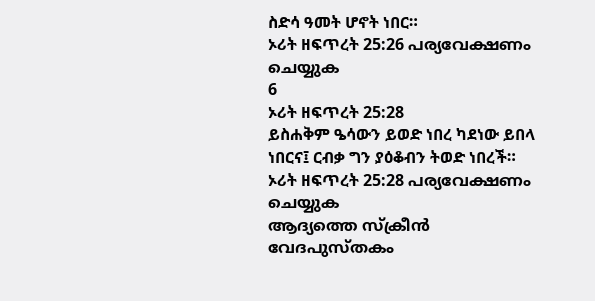ስድሳ ዓመት ሆኖት ነበር።
ኦሪት ዘፍጥረት 25:26 പര്യവേക്ഷണം ചെയ്യുക
6
ኦሪት ዘፍጥረት 25:28
ይስሐቅም ዔሳውን ይወድ ነበረ ካደነው ይበላ ነበርና፤ ርብቃ ግን ያዕቆብን ትወድ ነበረች።
ኦሪት ዘፍጥረት 25:28 പര്യവേക്ഷണം ചെയ്യുക
ആദ്യത്തെ സ്ക്രീൻ
വേദപുസ്തകം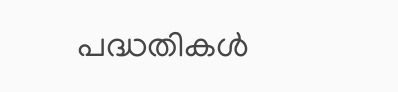പദ്ധതികൾ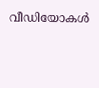വീഡിയോകൾ